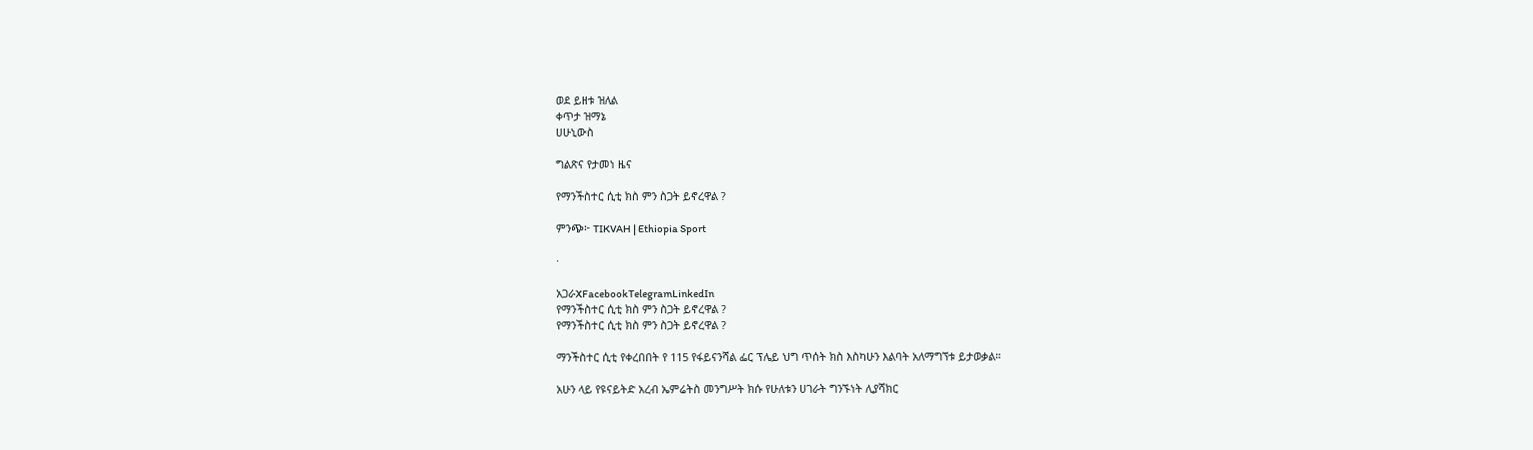ወደ ይዘቱ ዝለል
ቀጥታ ዝማኔ
ሀሁኒውስ

ግልጽና የታመነ ዜና

የማንችስተር ሲቲ ክስ ምን ስጋት ይኖረዋል ?

ምንጭ፦ TIKVAH | Ethiopia Sport

·

አጋራXFacebookTelegramLinkedIn
የማንችስተር ሲቲ ክስ ምን ስጋት ይኖረዋል ?
የማንችስተር ሲቲ ክስ ምን ስጋት ይኖረዋል ?

ማንችስተር ሲቲ የቀረበበት የ 115 የፋይናንሻል ፌር ፕሌይ ህግ ጥሰት ክስ እስካሁን እልባት አለማግኘቱ ይታወቃል።

አሁን ላይ የዩናይትድ አረብ ኤምሬትስ መንግሥት ክሱ የሁለቱን ሀገራት ግንኙነት ሊያሻክር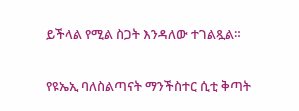ይችላል የሚል ስጋት እንዳለው ተገልጿል።

የዩኤኢ ባለስልጣናት ማንችስተር ሲቲ ቅጣት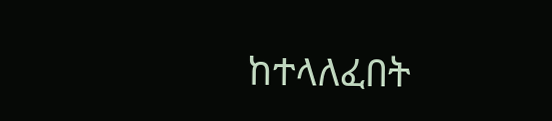ከተላለፈበት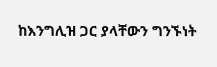ከእንግሊዝ ጋር ያላቸውን ግንኙነት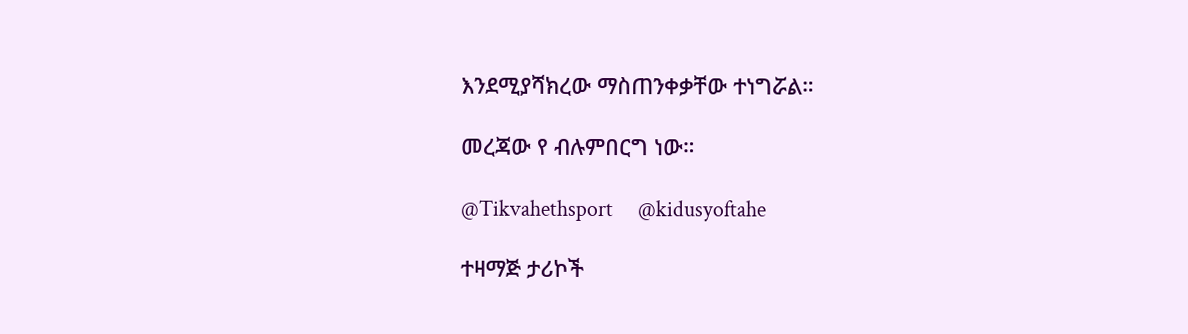እንደሚያሻክረው ማስጠንቀቃቸው ተነግሯል።

መረጃው የ ብሉምበርግ ነው።

@Tikvahethsport     @kidusyoftahe

ተዛማጅ ታሪኮች